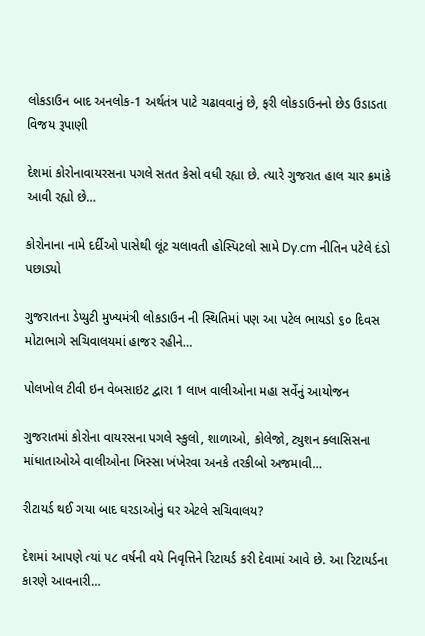લોકડાઉન બાદ અનલોક-1 અર્થતંત્ર પાટે ચઢાવવાનું છે, ફરી લોકડાઉનનો છેડ ઉડાડતા વિજય રૂપાણી

દેશમાં કોરોનાવાયરસના પગલે સતત કેસો વધી રહ્યા છે. ત્યારે ગુજરાત હાલ ચાર ક્રમાંકે આવી રહ્યો છે…

કોરોનાના નામે દર્દીઓ પાસેથી લૂંટ ચલાવતી હોસ્પિટલો સામે Dy.cm નીતિન પટેલે દંડો પછાડ્યો

ગુજરાતના ડેપ્યુટી મુખ્યમંત્રી લોકડાઉન ની સ્થિતિમાં પણ આ પટેલ ભાયડો ૬૦ દિવસ મોટાભાગે સચિવાલયમાં હાજર રહીને…

પોલખોલ ટીવી ઇન વેબસાઇટ દ્વારા 1 લાખ વાલીઓના મહા સર્વેનું આયોજન

ગુજરાતમાં કોરોના વાયરસના પગલે સ્કુલો, શાળાઓ, કોલેજો, ટ્યુશન ક્લાસિસના માંધાતાઓએ વાલીઓના ખિસ્સા ખંખેરવા અનકે તરકીબો અજમાવી…

રીટાયર્ડ થઈ ગયા બાદ ઘરડાઓનું ઘર એટલે સચિવાલય?

દેશમાં આપણે ત્યાં ૫૮ વર્ષની વયે નિવૃત્તિને રિટાયર્ડ કરી દેવામાં આવે છે. આ રિટાયર્ડના કારણે આવનારી…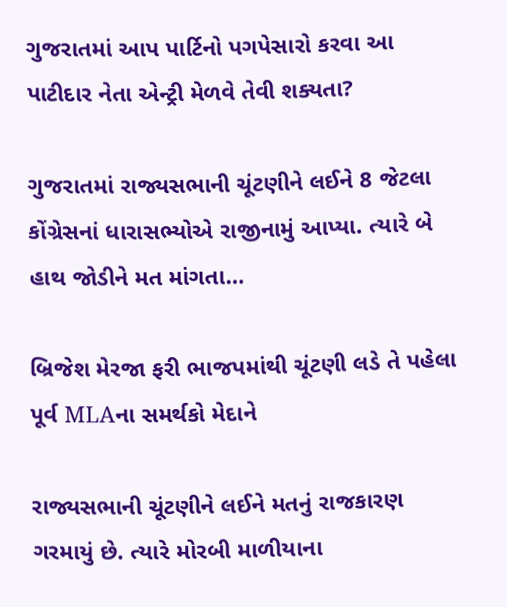ગુજરાતમાં આપ પાર્ટિનો પગપેસારો કરવા આ પાટીદાર નેતા એન્ટ્રી મેળવે તેવી શક્યતા?

ગુજરાતમાં રાજ્યસભાની ચૂંટણીને લઈને 8 જેટલા કોંગ્રેસનાં ધારાસભ્યોએ રાજીનામું આપ્યા. ત્યારે બે હાથ જોડીને મત માંગતા…

બ્રિજેશ મેરજા ફરી ભાજપમાંથી ચૂંટણી લડે તે પહેલા પૂર્વ MLAના સમર્થકો મેદાને

રાજ્યસભાની ચૂંટણીને લઈને મતનું રાજકારણ ગરમાયું છે. ત્યારે મોરબી માળીયાના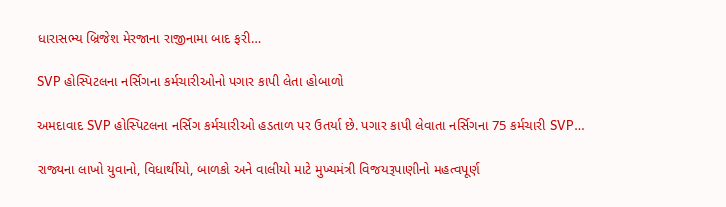ધારાસભ્ય બ્રિજેશ મેરજાના રાજીનામા બાદ ફરી…

SVP હોસ્પિટલના નર્સિગના કર્મચારીઓનો પગાર કાપી લેતા હોબાળો

અમદાવાદ SVP હોસ્પિટલના નર્સિગ કર્મચારીઓ હડતાળ પર ઉતર્યા છે. પગાર કાપી લેવાતા નર્સિગના 75 કર્મચારી SVP…

રાજ્યના લાખો યુવાનો, વિધાર્થીયો, બાળકો અને વાલીયો માટે મુખ્યમંત્રી વિજયરૂપાણીનો મહત્વપૂર્ણ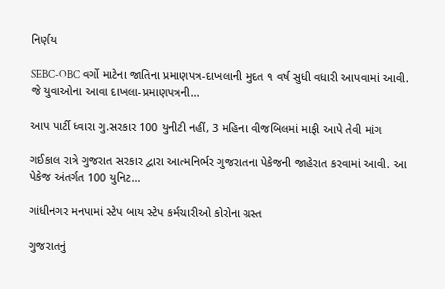નિર્ણય

SEBC-OBC વર્ગો માટેના જાતિના પ્રમાણપત્ર-દાખલાની મુદત ૧ વર્ષ સુધી વધારી આપવામાં આવી. જે યુવાઓના આવા દાખલા-પ્રમાણપત્રની…

આપ પાર્ટી ધ્વારા ગુ.સરકાર 100 યુનીટી નહીં, 3 મહિના વીજબિલમાં માફી આપે તેવી માંગ

ગઈકાલ રાત્રે ગુજરાત સરકાર દ્વારા આત્મનિર્ભર ગુજરાતના પેકેજની જાહેરાત કરવામાં આવી. આ પેકેજ અંતર્ગત 100 યુનિટ…

ગાંધીનગર મનપામાં સ્ટેપ બાય સ્ટેપ કર્મચારીઓ કોરોના ગ્રસ્ત

ગુજરાતનું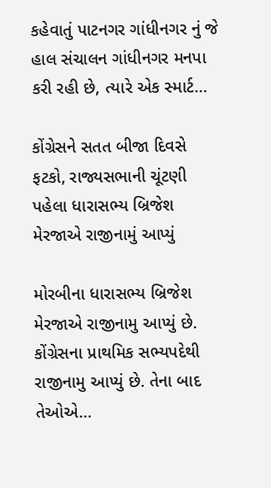કહેવાતું પાટનગર ગાંધીનગર નું જે હાલ સંચાલન ગાંધીનગર મનપા કરી રહી છે, ત્યારે એક સ્માર્ટ…

કોંગ્રેસને સતત બીજા દિવસે ફટકો, રાજ્યસભાની ચૂંટણી પહેલા ધારાસભ્ય બ્રિજેશ મેરજાએ રાજીનામું આપ્યું

મોરબીના ધારાસભ્ય બ્રિજેશ મેરજાએ રાજીનામુ આપ્યું છે. કોંગ્રેસના પ્રાથમિક સભ્યપદેથી રાજીનામુ આપ્યું છે. તેના બાદ તેઓએ…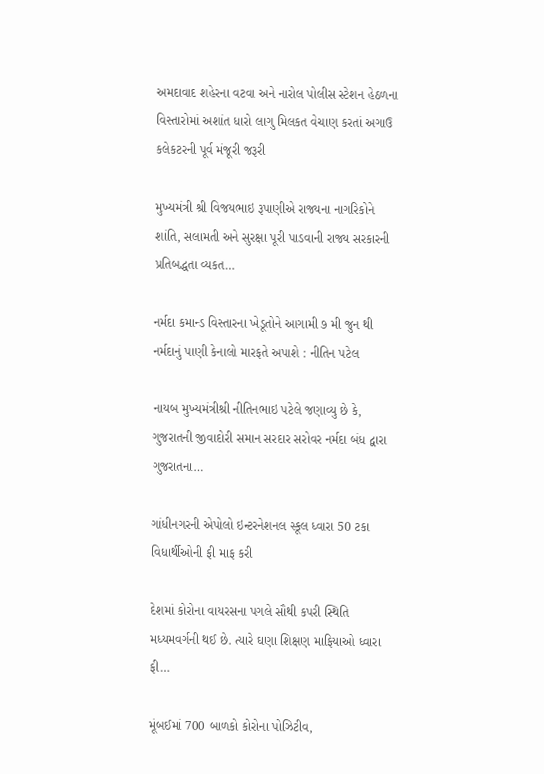અમદાવાદ શહેરના વટવા અને નારોલ પોલીસ સ્ટેશન હેઠળના વિસ્તારોમાં અશાંત ધારો લાગુ મિલકત વેચાણ કરતાં અગાઉ કલેકટરની પૂર્વ મંજૂરી જરૂરી

મુખ્યમંત્રી શ્રી વિજયભાઇ રૂપાણીએ રાજ્યના નાગરિકોને શાંતિ, સલામતી અને સુરક્ષા પૂરી પાડવાની રાજ્ય સરકારની પ્રતિબદ્ધતા વ્યકત…

નર્મદા કમાન્ડ વિસ્તારના ખેડૂતોને આગામી ૭ મી જુન થી નર્મદાનું પાણી કેનાલો મારફતે અપાશે : નીતિન પટેલ

નાયબ મુખ્યમંત્રીશ્રી નીતિનભાઇ પટેલે જણાવ્યુ છે કે, ગુજરાતની જીવાદોરી સમાન સરદાર સરોવર નર્મદા બંધ દ્વારા ગુજરાતના…

ગાંધીનગરની એપોલો ઇન્ટરનેશનલ સ્કૂલ ધ્વારા 50 ટકા વિધાર્થીઓની ફી માફ કરી

દેશમાં કોરોના વાયરસના પગલે સૌથી કપરી સ્થિતિ મધ્યમવર્ગની થઈ છે. ત્યારે ઘણા શિક્ષણ માફિયાઓ ધ્વારા ફી…

મૂંબઈમાં 700 બાળકો કોરોના પોઝિટીવ,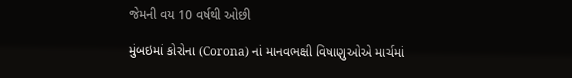જેમની વય 10 વર્ષથી ઓછી

મુંબઇમાં કોરોના (Corona) નાં માનવભક્ષી વિષાણુઓએ માર્ચમાં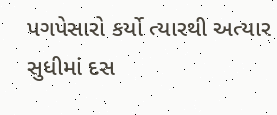પગપેસારો કર્યો ત્યારથી અત્યાર સુધીમાં દસ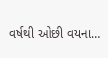વર્ષથી ઓછી વયના…